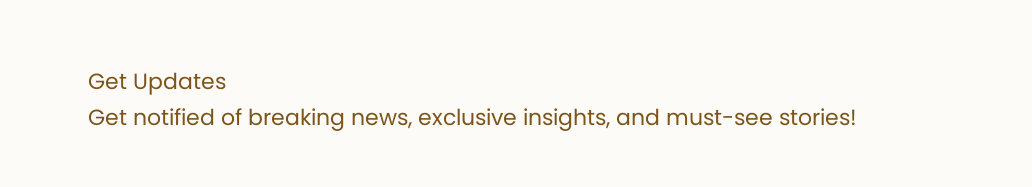Get Updates
Get notified of breaking news, exclusive insights, and must-see stories!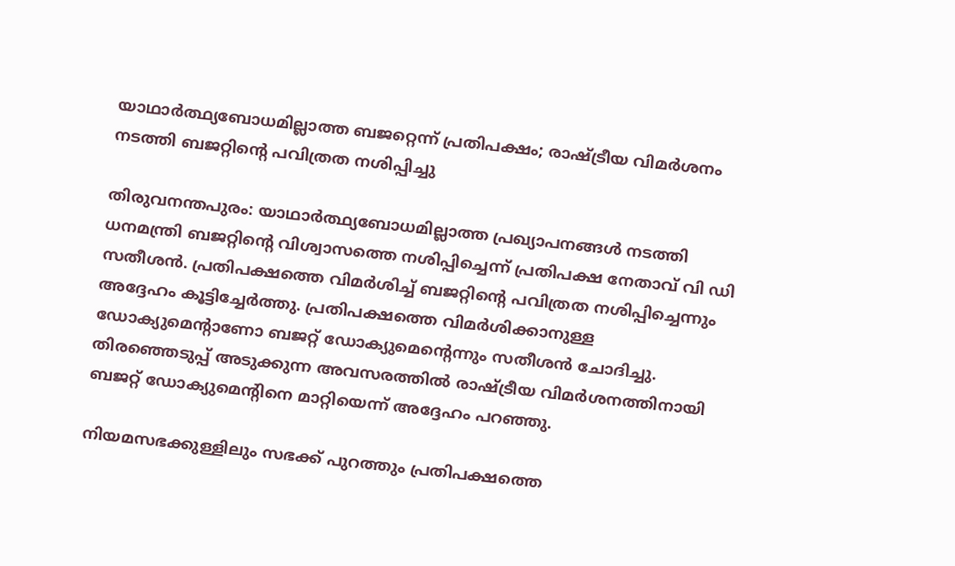യാഥാര്‍ത്ഥ്യബോധമില്ലാത്ത ബജറ്റെന്ന് പ്രതിപക്ഷം; രാഷ്ട്രീയ വിമര്‍ശനം നടത്തി ബജറ്റിന്റെ പവിത്രത നശിപ്പിച്ചു

തിരുവനന്തപുരം: യാഥാര്‍ത്ഥ്യബോധമില്ലാത്ത പ്രഖ്യാപനങ്ങള്‍ നടത്തി ധനമന്ത്രി ബജറ്റിന്റെ വിശ്വാസത്തെ നശിപ്പിച്ചെന്ന് പ്രതിപക്ഷ നേതാവ് വി ഡി സതീശന്‍. പ്രതിപക്ഷത്തെ വിമര്‍ശിച്ച് ബജറ്റിന്റെ പവിത്രത നശിപ്പിച്ചെന്നും അദ്ദേഹം കൂട്ടിച്ചേര്‍ത്തു. പ്രതിപക്ഷത്തെ വിമര്‍ശിക്കാനുള്ള ഡോക്യുമെന്റാണോ ബജറ്റ് ഡോക്യുമെന്റെന്നും സതീശന്‍ ചോദിച്ചു. തിരഞ്ഞെടുപ്പ് അടുക്കുന്ന അവസരത്തില്‍ രാഷ്ട്രീയ വിമര്‍ശനത്തിനായി ബജറ്റ് ഡോക്യുമെന്റിനെ മാറ്റിയെന്ന് അദ്ദേഹം പറഞ്ഞു.

നിയമസഭക്കുള്ളിലും സഭക്ക് പുറത്തും പ്രതിപക്ഷത്തെ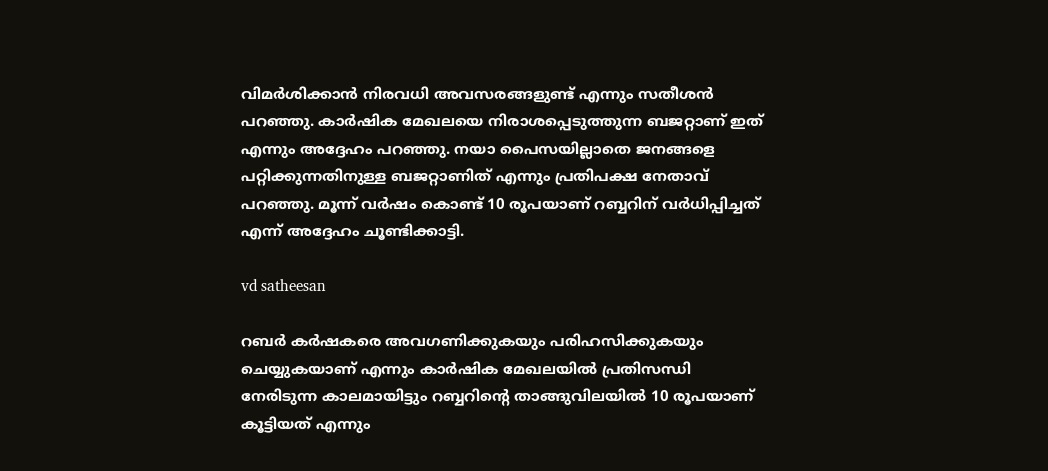വിമര്‍ശിക്കാന്‍ നിരവധി അവസരങ്ങളുണ്ട് എന്നും സതീശന്‍ പറഞ്ഞു. കാര്‍ഷിക മേഖലയെ നിരാശപ്പെടുത്തുന്ന ബജറ്റാണ് ഇത് എന്നും അദ്ദേഹം പറഞ്ഞു. നയാ പൈസയില്ലാതെ ജനങ്ങളെ പറ്റിക്കുന്നതിനുള്ള ബജറ്റാണിത് എന്നും പ്രതിപക്ഷ നേതാവ് പറഞ്ഞു. മൂന്ന് വര്‍ഷം കൊണ്ട് 10 രൂപയാണ് റബ്ബറിന് വര്‍ധിപ്പിച്ചത് എന്ന് അദ്ദേഹം ചൂണ്ടിക്കാട്ടി.

vd satheesan

റബര്‍ കര്‍ഷകരെ അവഗണിക്കുകയും പരിഹസിക്കുകയും ചെയ്യുകയാണ് എന്നും കാര്‍ഷിക മേഖലയില്‍ പ്രതിസന്ധി നേരിടുന്ന കാലമായിട്ടും റബ്ബറിന്റെ താങ്ങുവിലയില്‍ 10 രൂപയാണ് കൂട്ടിയത് എന്നും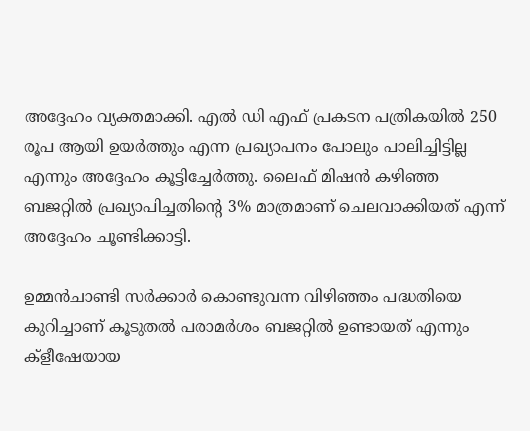അദ്ദേഹം വ്യക്തമാക്കി. എല്‍ ഡി എഫ് പ്രകടന പത്രികയില്‍ 250 രൂപ ആയി ഉയര്‍ത്തും എന്ന പ്രഖ്യാപനം പോലും പാലിച്ചിട്ടില്ല എന്നും അദ്ദേഹം കൂട്ടിച്ചേര്‍ത്തു. ലൈഫ് മിഷന്‍ കഴിഞ്ഞ ബജറ്റില്‍ പ്രഖ്യാപിച്ചതിന്റെ 3% മാത്രമാണ് ചെലവാക്കിയത് എന്ന് അദ്ദേഹം ചൂണ്ടിക്കാട്ടി.

ഉമ്മന്‍ചാണ്ടി സര്‍ക്കാര്‍ കൊണ്ടുവന്ന വിഴിഞ്ഞം പദ്ധതിയെ കുറിച്ചാണ് കൂടുതല്‍ പരാമര്‍ശം ബജറ്റില്‍ ഉണ്ടായത് എന്നും ക്ളീഷേയായ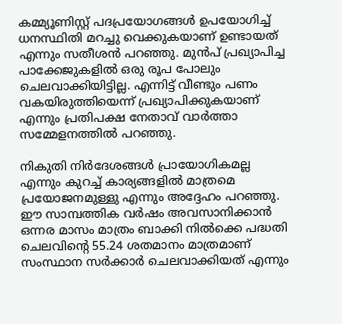കമ്മ്യൂണിസ്റ്റ് പദപ്രയോഗങ്ങള്‍ ഉപയോഗിച്ച് ധനസ്ഥിതി മറച്ചു വെക്കുകയാണ് ഉണ്ടായത് എന്നും സതീശന്‍ പറഞ്ഞു. മുന്‍പ് പ്രഖ്യാപിച്ച പാക്കേജുകളില്‍ ഒരു രൂപ പോലും ചെലവാക്കിയിട്ടില്ല. എന്നിട്ട് വീണ്ടും പണം വകയിരുത്തിയെന്ന് പ്രഖ്യാപിക്കുകയാണ് എന്നും പ്രതിപക്ഷ നേതാവ് വാര്‍ത്താ സമ്മേളനത്തില്‍ പറഞ്ഞു.

നികുതി നിര്‍ദേശങ്ങള്‍ പ്രായോഗികമല്ല എന്നും കുറച്ച് കാര്യങ്ങളില്‍ മാത്രമെ പ്രയോജനമുള്ളു എന്നും അദ്ദേഹം പറഞ്ഞു. ഈ സാമ്പത്തിക വര്‍ഷം അവസാനിക്കാന്‍ ഒന്നര മാസം മാത്രം ബാക്കി നില്‍ക്കെ പദ്ധതി ചെലവിന്റെ 55.24 ശതമാനം മാത്രമാണ് സംസ്ഥാന സര്‍ക്കാര്‍ ചെലവാക്കിയത് എന്നും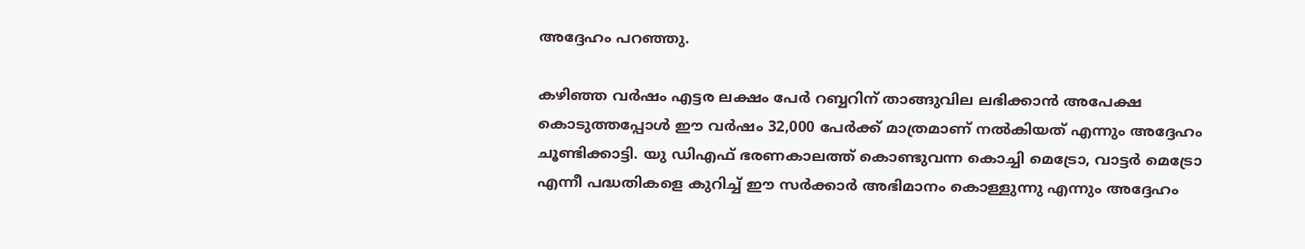അദ്ദേഹം പറഞ്ഞു.

കഴിഞ്ഞ വര്‍ഷം എട്ടര ലക്ഷം പേര്‍ റബ്ബറിന് താങ്ങുവില ലഭിക്കാന്‍ അപേക്ഷ കൊടുത്തപ്പോള്‍ ഈ വര്‍ഷം 32,000 പേര്‍ക്ക് മാത്രമാണ് നല്‍കിയത് എന്നും അദ്ദേഹം ചൂണ്ടിക്കാട്ടി. യു ഡിഎഫ് ഭരണകാലത്ത് കൊണ്ടുവന്ന കൊച്ചി മെട്രോ, വാട്ടര്‍ മെട്രോ എന്നീ പദ്ധതികളെ കുറിച്ച് ഈ സര്‍ക്കാര്‍ അഭിമാനം കൊള്ളുന്നു എന്നും അദ്ദേഹം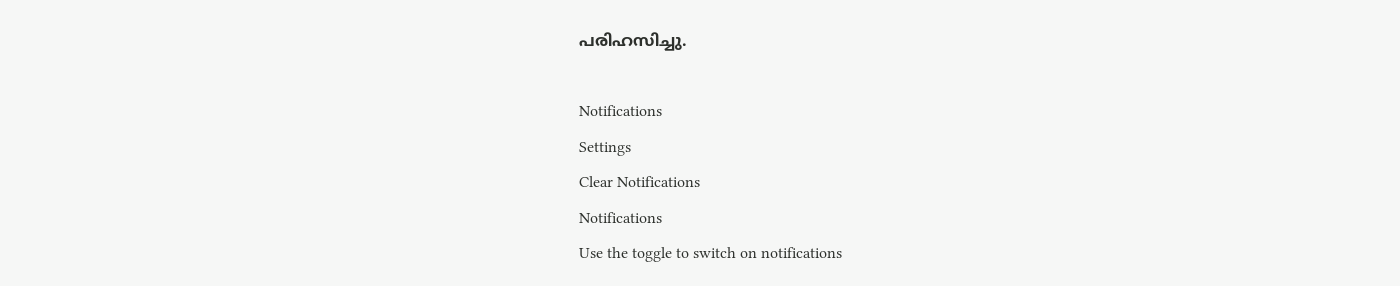പരിഹസിച്ചു.

Notifications
Settings
Clear Notifications
Notifications
Use the toggle to switch on notifications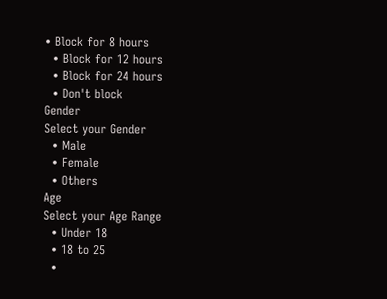• Block for 8 hours
  • Block for 12 hours
  • Block for 24 hours
  • Don't block
Gender
Select your Gender
  • Male
  • Female
  • Others
Age
Select your Age Range
  • Under 18
  • 18 to 25
  •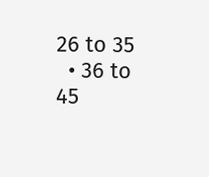26 to 35
  • 36 to 45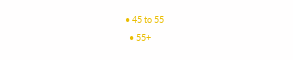• 45 to 55
  • 55+